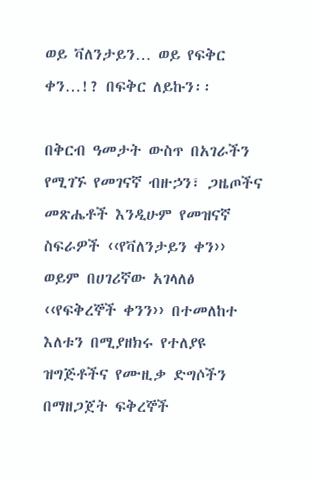ወይ ቫለንታይን… ወይ የፍቅር ቀን…!? በፍቅር ለይኩን፡፡

በቅርብ ዓመታት ውስጥ በአገራችን የሚገኙ የመገናኛ ብዙኃን፣ ጋዜጦችና መጽሔቶች እንዲሁም የመዝናኛ ስፍራዎች ‹‹የቫለንታይን ቀን›› ወይም በሀገሪኛው አገላለፅ ‹‹የፍቅረኞች ቀንን›› በተመለከተ እለቱን በሚያዘክሩ የተለያዩ ዝግጅቶችና የሙዚቃ ድግሶችን በማዘጋጀት ፍቅረኞች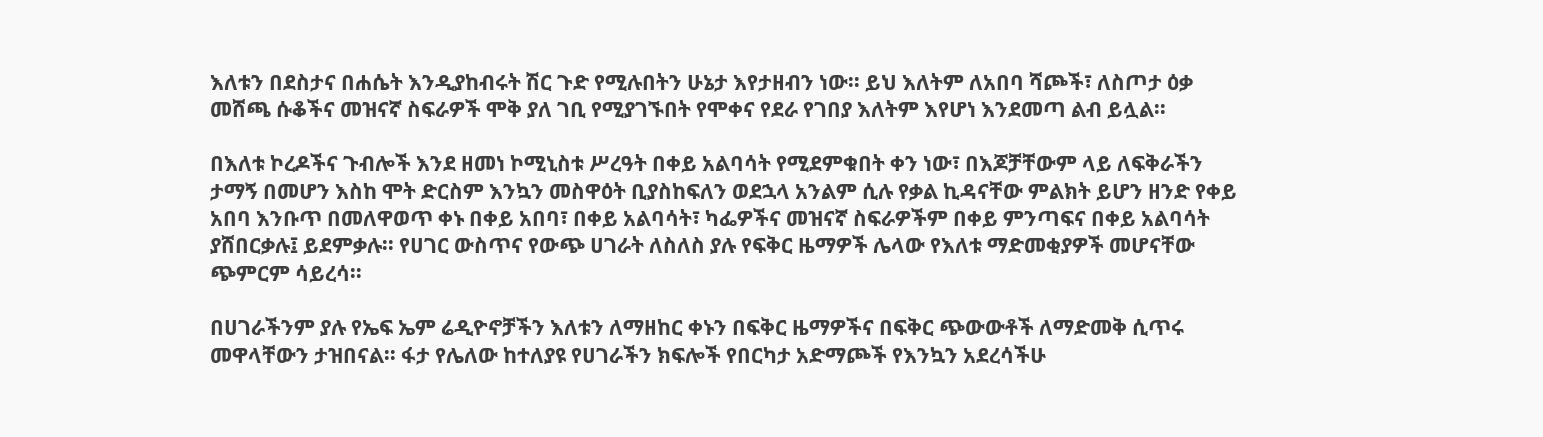እለቱን በደስታና በሐሴት እንዲያከብሩት ሽር ጉድ የሚሉበትን ሁኔታ እየታዘብን ነው፡፡ ይህ እለትም ለአበባ ሻጮች፣ ለስጦታ ዕቃ መሸጫ ሱቆችና መዝናኛ ስፍራዎች ሞቅ ያለ ገቢ የሚያገኙበት የሞቀና የደራ የገበያ እለትም እየሆነ እንደመጣ ልብ ይሏል፡፡

በእለቱ ኮረዶችና ጉብሎች እንደ ዘመነ ኮሚኒስቱ ሥረዓት በቀይ አልባሳት የሚደምቁበት ቀን ነው፣ በእጆቻቸውም ላይ ለፍቅራችን ታማኝ በመሆን እስከ ሞት ድርስም እንኳን መስዋዕት ቢያስከፍለን ወደኋላ አንልም ሲሉ የቃል ኪዳናቸው ምልክት ይሆን ዘንድ የቀይ አበባ እንቡጥ በመለዋወጥ ቀኑ በቀይ አበባ፣ በቀይ አልባሳት፣ ካፌዎችና መዝናኛ ስፍራዎችም በቀይ ምንጣፍና በቀይ አልባሳት ያሸበርቃሉ፤ ይደምቃሉ፡፡ የሀገር ውስጥና የውጭ ሀገራት ለስለስ ያሉ የፍቅር ዜማዎች ሌላው የእለቱ ማድመቂያዎች መሆናቸው ጭምርም ሳይረሳ፡፡

በሀገራችንም ያሉ የኤፍ ኤም ሬዲዮኖቻችን እለቱን ለማዘከር ቀኑን በፍቅር ዜማዎችና በፍቅር ጭውውቶች ለማድመቅ ሲጥሩ መዋላቸውን ታዝበናል፡፡ ፋታ የሌለው ከተለያዩ የሀገራችን ክፍሎች የበርካታ አድማጮች የእንኳን አደረሳችሁ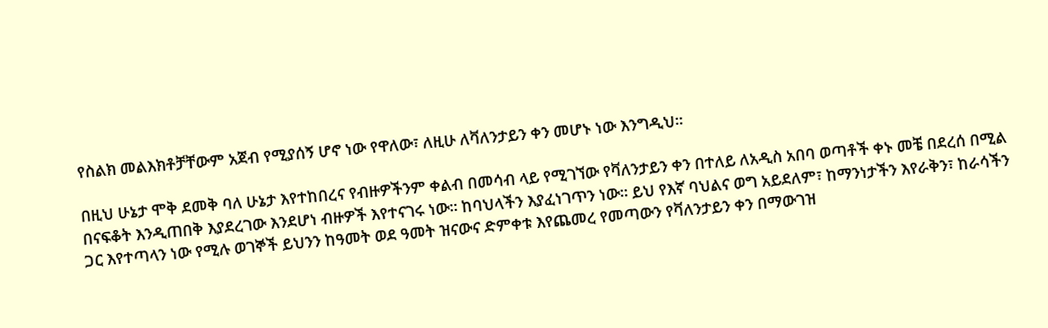የስልክ መልእክቶቻቸውም አጀብ የሚያሰኝ ሆኖ ነው የዋለው፣ ለዚሁ ለቫለንታይን ቀን መሆኑ ነው እንግዲህ፡፡

በዚህ ሁኔታ ሞቅ ደመቅ ባለ ሁኔታ እየተከበረና የብዙዎችንም ቀልብ በመሳብ ላይ የሚገኘው የቫለንታይን ቀን በተለይ ለአዲስ አበባ ወጣቶች ቀኑ መቼ በደረሰ በሚል በናፍቆት እንዲጠበቅ እያደረገው እንደሆነ ብዙዎች እየተናገሩ ነው፡፡ ከባህላችን እያፈነገጥን ነው፡፡ ይህ የእኛ ባህልና ወግ አይደለም፣ ከማንነታችን እየራቅን፣ ከራሳችን ጋር እየተጣላን ነው የሚሉ ወገኞች ይህንን ከዓመት ወደ ዓመት ዝናውና ድምቀቱ እየጨመረ የመጣውን የቫለንታይን ቀን በማውገዝ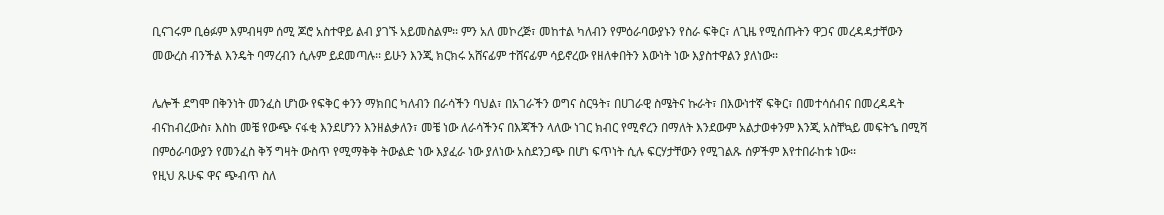ቢናገሩም ቢፅፉም እምብዛም ሰሚ ጆሮ አስተዋይ ልብ ያገኙ አይመስልም፡፡ ምን አለ መኮረጅ፣ መከተል ካለብን የምዕራባውያኑን የስራ ፍቅር፣ ለጊዜ የሚሰጡትን ዋጋና መረዳዳታቸውን መውረስ ብንችል እንዴት ባማረብን ሲሉም ይደመጣሉ፡፡ ይሁን እንጂ ክርክሩ አሸናፊም ተሸናፊም ሳይኖረው የዘለቀበትን እውነት ነው እያስተዋልን ያለነው፡፡

ሌሎች ደግሞ በቅንነት መንፈስ ሆነው የፍቅር ቀንን ማክበር ካለብን በራሳችን ባህል፣ በአገራችን ወግና ስርዓት፣ በሀገራዊ ስሜትና ኩራት፣ በእውነተኛ ፍቅር፣ በመተሳሰብና በመረዳዳት ብናከብረውስ፣ እስከ መቼ የውጭ ናፋቂ እንደሆንን እንዘልቃለን፣ መቼ ነው ለራሳችንና በእጃችን ላለው ነገር ክብር የሚኖረን በማለት እንደውም አልታወቀንም እንጂ አስቸኳይ መፍትኄ በሚሻ በምዕራባውያን የመንፈስ ቅኝ ግዛት ውስጥ የሚማቅቅ ትውልድ ነው እያፈራ ነው ያለነው አስደንጋጭ በሆነ ፍጥነት ሲሉ ፍርሃታቸውን የሚገልጹ ሰዎችም እየተበራከቱ ነው፡፡
የዚህ ጹሁፍ ዋና ጭብጥ ስለ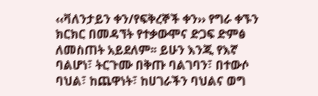‹‹ቫለንታይን ቀን/የፍቅረኞች ቀን›› የግራ ቀኙን ክርክር በመዳኘት የተቃውሞና ድጋፍ ድምፅ ለመስጠት አይደለም፡፡ ይሁን እንጂ የእኛ ባልሆነ፣ ትርጉሙ በቅጡ ባልገባን፣ በተውሶ ባህል፣ ከጨዋነት፣ ከሀገራችን ባህልና ወግ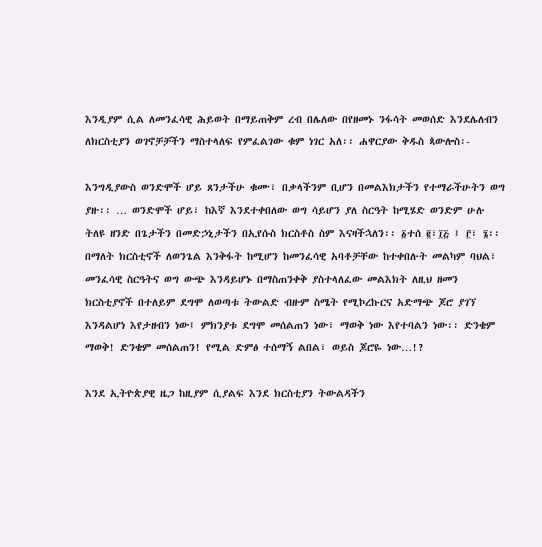እንዲያም ሲል ለመንፈሳዊ ሕይወት በማይጠቅም ረብ በሌለው በየዘመኑ ንፋሳት መወሰድ እንደሌለብን ለክርስቲያን ወገኖቻቻችን ማስተላለፍ የምፈልገው ቁም ነገር አለ፡፡ ሐዋርያው ቅዱስ ጳውሎስ፡-

እንግዲያውስ ወንድሞች ሆይ ጸንታችሁ ቁሙ፣ በቃላችንም ቢሆን በመልእክታችን የተማራችሁትን ወግ ያዙ፡፡ … ወንድሞች ሆይ፣ ከእኛ እንደተቀበለው ወግ ሳይሆን ያለ ስርዓት ከሚሄድ ወንድም ሁሉ ትለዩ ዘንድ በጌታችን በመድኃኒታችን በኢየሱስ ክርስቶስ ስም እናዛችኋለን፡፡ ፩ተሰ ፪፣፲፭ ፤ ፫፣ ፮፡፡
በማለት ክርስቲኖች ለወንጌል እንቅፋት ከሚሆን ከመንፈሳዊ አባቶቻቸው ከተቀበሉት መልካም ባህል፣ መንፈሳዊ ስርዓትና ወግ ውጭ እንዳይሆኑ በማስጠንቀቅ ያስተላለፈው መልእክት ለዚህ ዘመን ክርስቲያኖች በተለይም ደግሞ ለወጣቱ ትውልድ ብዙም ስሜት የሚኮረኩርና አድማጭ ጆሮ ያገኘ እንዳልሆነ እየታዘብን ነው፤ ምክንያቱ ደግሞ መሰልጠን ነው፣ ማወቅ ነው እየተባልን ነው፡፡ ድንቄም ማወቅ! ድንቄም መሰልጠን! የሚል ድምፅ ተሰማኝ ልበል፣ ወይስ ጆሮዬ ነው…!?

እንደ ኢትዮጵያዊ ዜጋ ከዚያም ሲያልፍ እንደ ክርስቲያን ትውልዳችን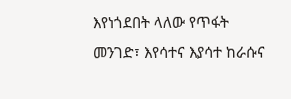እየነጎደበት ላለው የጥፋት መንገድ፣ እየሳተና እያሳተ ከራሱና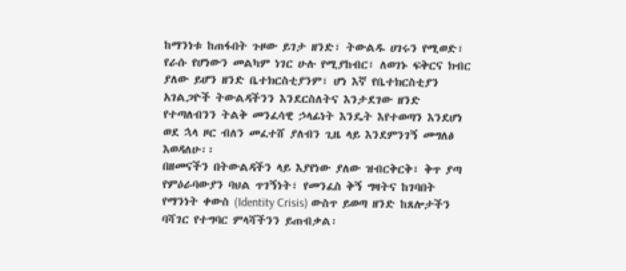ከማንነቱ ከጠፋበት ጉዞው ይገታ ዘንድ፣ ትውልዱ ሀገሩን የሚወድ፣ የራሱ የሆነውን መልካም ነገር ሁሉ የሚያከብር፣ ለወገኑ ፍቅርና ክብር ያለው ይሆን ዘንድ ቤተክርስቲያንም፣ ሆነ እኛ የቤተክርስቲያን አገልጋዮች ትውልዳችንን እንደርስለትና እንታደገው ዘንድ የተጣለብንን ትልቅ መንፈሳዊ ኃላፊነት እንዴት እየተወጣን እንደሆነ ወደ ኋላ ዞር ብለን መፈተሸ ያለብን ጊዜ ላይ እንደምንገኝ መግለፅ እወዳለሁ፡፡
በዘመናችን በትውልዳችን ላይ እያየነው ያለው ዝብርቅርቅ፣ ቅጥ ያጣ የምዕራባውያን ባህል ጥገኝነት፣ የመንፈስ ቅኝ ግዛትና ከገባበት የማንነት ቀውስ (Identity Crisis) ውስጥ ይወጣ ዘንድ ከጸሎታችን ባሻገር የተግባር ምላሻችንን ይጠብቃል፡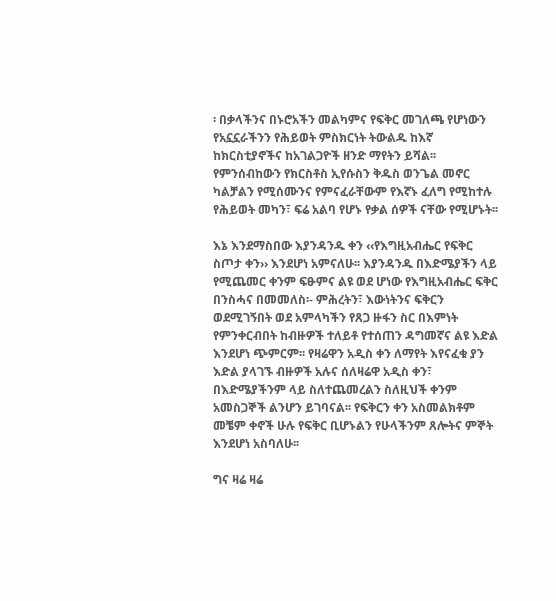፡ በቃላችንና በኑሮአችን መልካምና የፍቅር መገለጫ የሆነውን የአኗኗራችንን የሕይወት ምስክርነት ትውልዱ ከእኛ ከክርስቲያኖችና ከአገልጋዮች ዘንድ ማየትን ይሻል፡፡ የምንሰብከውን የክርስቶስ ኢየሱስን ቅዱስ ወንጌል መኖር ካልቻልን የሚሰሙንና የምናፈራቸውም የእኛኑ ፈለግ የሚከተሉ የሕይወት መካን፣ ፍሬ አልባ የሆኑ የቃል ሰዎች ናቸው የሚሆኑት፡፡

እኔ እንደማስበው እያንዳንዱ ቀን ‹‹የእግዚአብሔር የፍቅር ስጦታ ቀን›› እንደሆነ አምናለሁ፡፡ እያንዳንዱ በእድሜያችን ላይ የሚጨመር ቀንም ፍፁምና ልዩ ወደ ሆነው የእግዚአብሔር ፍቅር በንስሓና በመመለስ፡- ምሕረትን፣ እውነትንና ፍቅርን ወደሚገኝበት ወደ አምላካችን የጸጋ ዙፋን ስር በእምነት የምንቀርብበት ከብዙዎች ተለይቶ የተሰጠን ዳግመኛና ልዩ እድል እንደሆነ ጭምርም፡፡ የዛሬዋን አዲስ ቀን ለማየት እየናፈቁ ያን እድል ያላገኙ ብዙዎች አሉና ሰለዛሬዋ አዲስ ቀን፣ በእድሜያችንም ላይ ስለተጨመረልን ስለዚህች ቀንም አመስጋኞች ልንሆን ይገባናል፡፡ የፍቅርን ቀን አስመልክቶም መቼም ቀኖች ሁሉ የፍቅር ቢሆኑልን የሁላችንም ጸሎትና ምኞት እንደሆነ አስባለሁ፡፡

ግና ዛሬ ዛሬ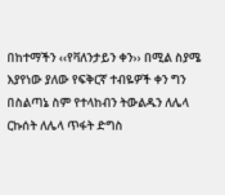በከተማችን ‹‹የቫለንታይን ቀን›› በሚል ስያሜ እያየነው ያለው የፍቅርኛ ተብዬዎች ቀን ግን በስልጣኔ ስም የተላከብን ትውልዱን ለሌላ ርኩሰት ለሌላ ጥፋት ድግስ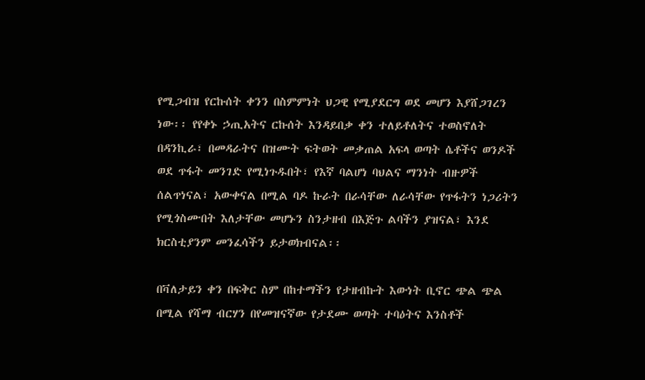የሚጋብዝ የርኩሰት ቀንን በስምምነት ህጋዊ የሚያደርግ ወደ መሆን እያሸጋገረን ነው፡፡ የየቀኑ ኃጢአትና ርኩሰት እንዳይበቃ ቀን ተለይቶለትና ተወስኖለት በዳንኪራ፣ በመዳራትና በዝሙት ፍትወት መቃጠል አፍላ ወጣት ሴቶችና ወንዶች ወደ ጥፋት መንገድ የሚነጉዱበት፣ የእኛ ባልሆነ ባህልና ማንነት ብዙዎች ሰልጥነናል፣ አውቀናል በሚል ባዶ ኩራት በራሳቸው ለራሳቸው የጥፋትን ነጋሪትን የሚጎስሙበት እለታቸው መሆኑን ስንታዘብ በእጅጉ ልባችን ያዝናል፣ እንደ ክርስቲያንም መንፈሳችን ይታወክብናል፡፡

በቫለታይን ቀን በፍቅር ስም በከተማችን የታዘብኩት እውነት ቢኖር ጭል ጭል በሚል የሻማ ብርሃን በየመዝናኛው የታደሙ ወጣት ተባዕትና እንስቶች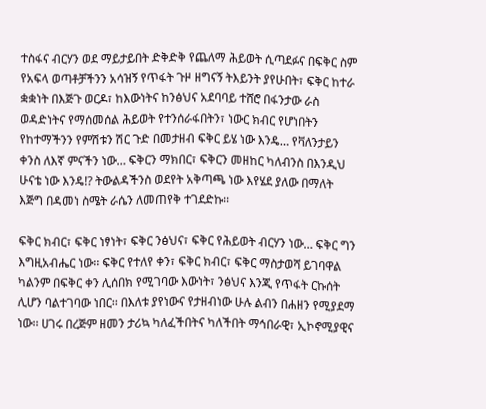ተስፋና ብርሃን ወደ ማይታይበት ድቅድቅ የጨለማ ሕይወት ሲጣደፉና በፍቅር ስም የአፍላ ወጣቶቻችንን አሳዝኝ የጥፋት ጉዞ ዘግናኝ ትእይንት ያየሁበት፣ ፍቅር ከተራ ቋቋነት በእጅጉ ወርዶ፣ ከእውነትና ከንፅህና አደባባይ ተሸሮ በፋንታው ራስ ወዳድነትና የማሰመሰል ሕይወት የተንሰራፋበትን፣ ነውር ክብር የሆነበትን የከተማችንን የምሽቱን ሽር ጉድ በመታዘብ ፍቅር ይሄ ነው እንዴ… የቫለንታይን ቀንስ ለእኛ ምናችን ነው… ፍቅርን ማክበር፣ ፍቅርን መዘከር ካለብንስ በእንዲህ ሁናቴ ነው እንዴ!? ትውልዳችንስ ወደየት አቅጣጫ ነው እየሄደ ያለው በማለት እጅግ በዳመነ ስሜት ራሴን ለመጠየቅ ተገደድኩ፡፡

ፍቅር ክብር፣ ፍቅር ነፃነት፣ ፍቅር ንፅህና፣ ፍቅር የሕይወት ብርሃን ነው… ፍቅር ግን እግዚአብሔር ነው፡፡ ፍቅር የተለየ ቀን፣ ፍቅር ክብር፣ ፍቅር ማስታወሻ ይገባዋል ካልንም በፍቅር ቀን ሊሰበክ የሚገባው እውነት፣ ንፅህና እንጂ የጥፋት ርኩሰት ሊሆን ባልተገባው ነበር፡፡ በእለቱ ያየነውና የታዘብነው ሁሉ ልብን በሐዘን የሚያደማ ነው፡፡ ሀገሩ በረጅም ዘመን ታሪኳ ካለፈችበትና ካለችበት ማኅበራዊ፣ ኢኮኖሚያዊና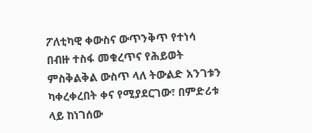ፖለቲካዊ ቀውስና ውጥንቅጥ የተነሳ በብዙ ተስፋ መቁረጥና የሕይወት ምስቅልቅል ውስጥ ላለ ትውልድ አንገቱን ካቀረቀረበት ቀና የሚያደርገው፣ በምድሪቱ ላይ ከነገሰው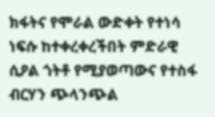ክፋትና የሞራል ውድቀት የተነሳ ነፍሱ ከተቀረቀረችበት ምድራዊ ሲዖል ጎትቶ የሚያወጣውና የተስፋ ብርሃን ጭላንጭል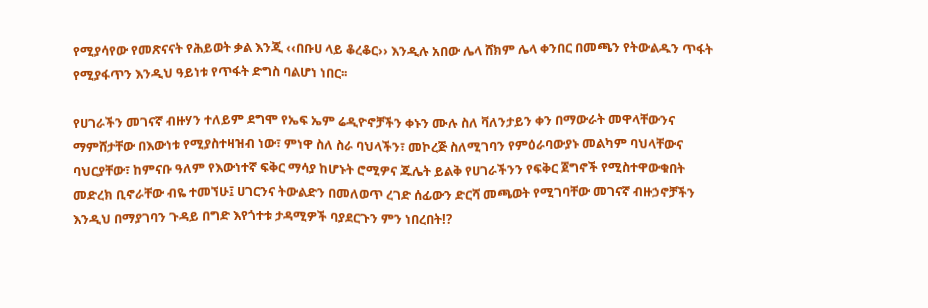የሚያሳየው የመጽናናት የሕይወት ቃል እንጂ ‹‹በቡሀ ላይ ቆረቆር›› እንዲሉ አበው ሌላ ሸክም ሌላ ቀንበር በመጫን የትውልዱን ጥፋት የሚያፋጥን እንዲህ ዓይነቱ የጥፋት ድግስ ባልሆነ ነበር፡፡

የሀገራችን መገናኛ ብዙሃን ተለይም ደግሞ የኤፍ ኤም ሬዲዮኖቻችን ቀኑን ሙሉ ስለ ቫለንታይን ቀን በማውራት መዋላቸውንና ማምሸታቸው በእውነቱ የሚያስተዛዝብ ነው፣ ምነዋ ስለ ስራ ባህላችን፣ መኮረጅ ስለሚገባን የምዕራባውያኑ መልካም ባህላቸውና ባህርያቸው፣ ከምናቡ ዓለም የእውነተኛ ፍቅር ማሳያ ከሆኑት ሮሚዎና ጁሌት ይልቅ የሀገራችንን የፍቅር ጀግኖች የሚስተዋውቁበት መድረክ ቢኖራቸው ብዬ ተመኘሁ፤ ሀገርንና ትውልድን በመለወጥ ረገድ ሰፊውን ድርሻ መጫወት የሚገባቸው መገናኛ ብዙኃኖቻችን እንዲህ በማያገባን ጉዳይ በግድ እየጎተቱ ታዳሚዎች ባያደርጉን ምን ነበረበት!?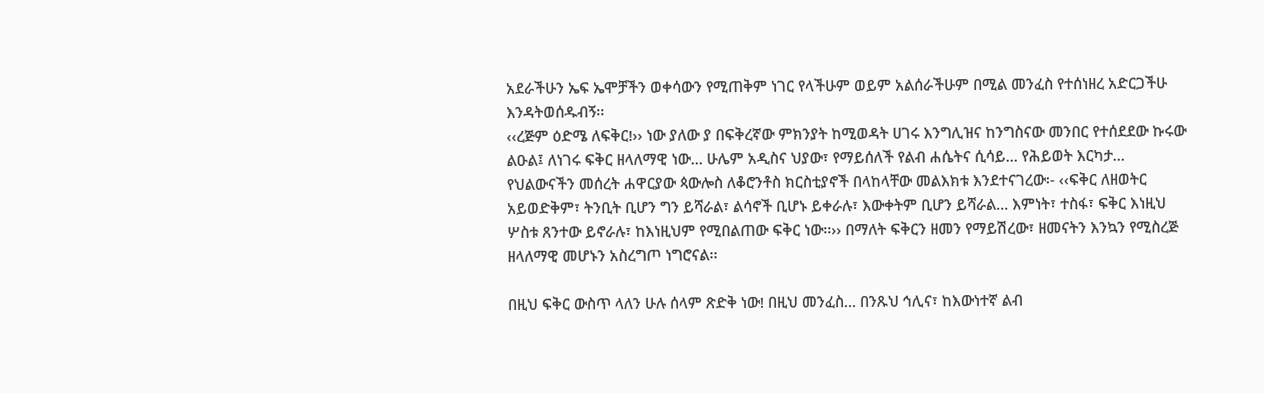አደራችሁን ኤፍ ኤሞቻችን ወቀሳውን የሚጠቅም ነገር የላችሁም ወይም አልሰራችሁም በሚል መንፈስ የተሰነዘረ አድርጋችሁ እንዳትወሰዱብኝ፡፡
‹‹ረጅም ዕድሜ ለፍቅር!›› ነው ያለው ያ በፍቅረኛው ምክንያት ከሚወዳት ሀገሩ እንግሊዝና ከንግስናው መንበር የተሰደደው ኩሩው ልዑል፤ ለነገሩ ፍቅር ዘላለማዊ ነው… ሁሌም አዲስና ህያው፣ የማይሰለች የልብ ሐሴትና ሲሳይ… የሕይወት እርካታ… የህልውናችን መሰረት ሐዋርያው ጳውሎስ ለቆሮንቶስ ክርስቲያኖች በላከላቸው መልእክቱ እንደተናገረው፡- ‹‹ፍቅር ለዘወትር አይወድቅም፣ ትንቢት ቢሆን ግን ይሻራል፣ ልሳኖች ቢሆኑ ይቀራሉ፣ እውቀትም ቢሆን ይሻራል… እምነት፣ ተስፋ፣ ፍቅር እነዚህ ሦስቱ ጸንተው ይኖራሉ፣ ከእነዚህም የሚበልጠው ፍቅር ነው፡፡›› በማለት ፍቅርን ዘመን የማይሽረው፣ ዘመናትን እንኳን የሚስረጅ ዘላለማዊ መሆኑን አስረግጦ ነግሮናል፡፡

በዚህ ፍቅር ውስጥ ላለን ሁሉ ሰላም ጽድቅ ነው! በዚህ መንፈስ… በንጹህ ኅሊና፣ ከእውነተኛ ልብ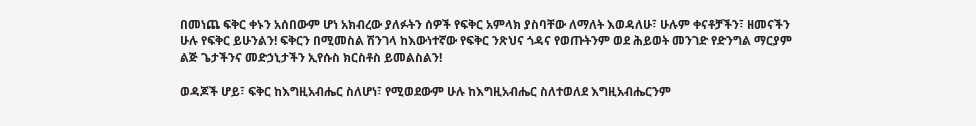በመነጨ ፍቅር ቀኑን አሰበውም ሆነ አክብረው ያለፉትን ሰዎች የፍቅር አምላክ ያስባቸው ለማለት እወዳለሁ፣ ሁሉም ቀናቶቻችን፣ ዘመናችን ሁሉ የፍቅር ይሁንልን! ፍቅርን በሚመስል ሽንገላ ከእውነተኛው የፍቅር ንጽህና ጎዳና የወጡትንም ወደ ሕይወት መንገድ የድንግል ማርያም ልጅ ጌታችንና መድኃኒታችን ኢየሱስ ክርስቶስ ይመልስልን!

ወዳጆች ሆይ፣ ፍቅር ከእግዚአብሔር ስለሆነ፣ የሚወደውም ሁሉ ከእግዚአብሔር ስለተወለደ እግዚአብሔርንም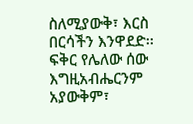ስለሚያውቅ፣ እርስ በርሳችን እንዋደድ፡፡ ፍቅር የሌለው ሰው እግዚአብሔርንም አያውቅም፣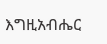እግዚአብሔር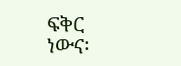ፍቅር ነውና፡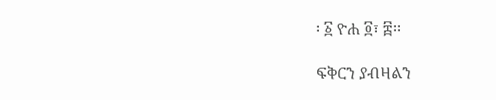፡ ፩ ዮሐ ፬፣ ፰፡፡

ፍቅርን ያብዛልን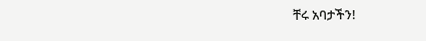ቸሩ አባታችን!